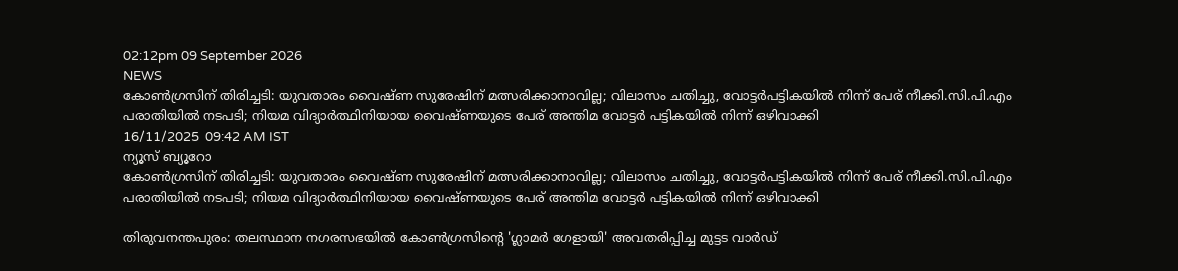02:12pm 09 September 2026
NEWS
കോൺഗ്രസിന് തിരിച്ചടി: യുവതാരം വൈഷ്ണ സുരേഷിന് മത്സരിക്കാനാവില്ല; വിലാസം ചതിച്ചു, വോട്ടർപട്ടികയിൽ നിന്ന് പേര് നീക്കി.സി.പി.എം പരാതിയിൽ നടപടി; നിയമ വിദ്യാർത്ഥിനിയായ വൈഷ്ണയുടെ പേര് അന്തിമ വോട്ടർ പട്ടികയിൽ നിന്ന് ഒഴിവാക്കി
16/11/2025  09:42 AM IST
ന്യൂസ് ബ്യൂറോ
കോൺഗ്രസിന് തിരിച്ചടി: യുവതാരം വൈഷ്ണ സുരേഷിന് മത്സരിക്കാനാവില്ല; വിലാസം ചതിച്ചു, വോട്ടർപട്ടികയിൽ നിന്ന് പേര് നീക്കി.സി.പി.എം പരാതിയിൽ നടപടി; നിയമ വിദ്യാർത്ഥിനിയായ വൈഷ്ണയുടെ പേര് അന്തിമ വോട്ടർ പട്ടികയിൽ നിന്ന് ഒഴിവാക്കി

തിരുവനന്തപുരം: തലസ്ഥാന നഗരസഭയിൽ കോൺഗ്രസിന്റെ 'ഗ്ലാമർ ഗേളായി' അവതരിപ്പിച്ച മുട്ടട വാർഡ്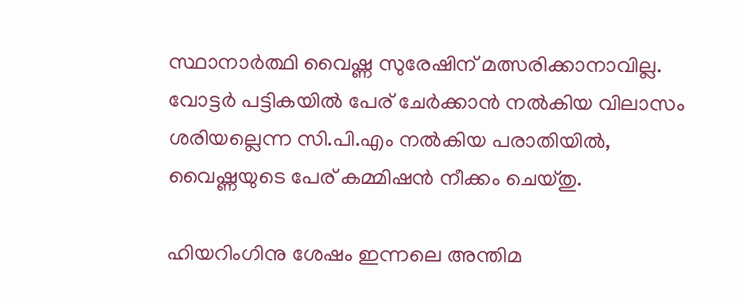സ്ഥാനാർത്ഥി വൈഷ്ണ സുരേഷിന് മത്സരിക്കാനാവില്ല. വോട്ടർ പട്ടികയിൽ പേര് ചേർക്കാൻ നൽകിയ വിലാസം ശരിയല്ലെന്ന സി.പി.എം നൽകിയ പരാതിയിൽ, വൈഷ്ണയുടെ പേര് കമ്മിഷൻ നീക്കം ചെയ്തു.

ഹിയറിംഗിനു ശേഷം ഇന്നലെ അന്തിമ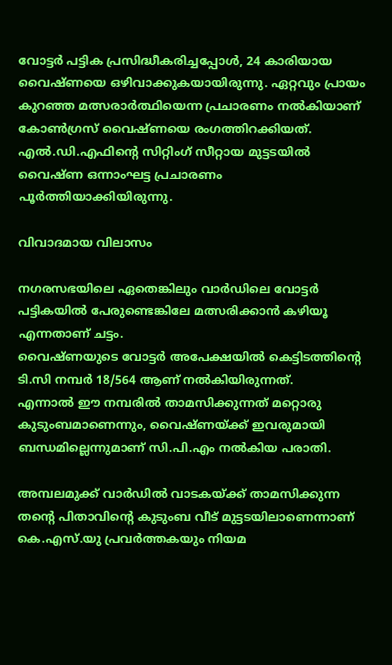വോട്ടർ പട്ടിക പ്രസിദ്ധീകരിച്ചപ്പോൾ, 24 കാരിയായ വൈഷ്ണയെ ഒഴിവാക്കുകയായിരുന്നു. ഏറ്റവും പ്രായം കുറഞ്ഞ മത്സരാർത്ഥിയെന്ന പ്രചാരണം നൽകിയാണ് കോൺഗ്രസ് വൈഷ്ണയെ രംഗത്തിറക്കിയത്. എൽ.ഡി.എഫിന്റെ സിറ്റിംഗ് സീറ്റായ മുട്ടടയിൽ വൈഷ്ണ ഒന്നാംഘട്ട പ്രചാരണം പൂർത്തിയാക്കിയിരുന്നു.

വിവാദമായ വിലാസം

നഗരസഭയിലെ ഏതെങ്കിലും വാർഡിലെ വോട്ടർ പട്ടികയിൽ പേരുണ്ടെങ്കിലേ മത്സരിക്കാൻ കഴിയൂ എന്നതാണ് ചട്ടം.
വൈഷ്ണയുടെ വോട്ടർ അപേക്ഷയിൽ കെട്ടിടത്തിന്റെ ടി.സി നമ്പർ 18/564 ആണ് നൽകിയിരുന്നത്.
എന്നാൽ ഈ നമ്പരിൽ താമസിക്കുന്നത് മറ്റൊരു കുടുംബമാണെന്നും, വൈഷ്ണയ്ക്ക് ഇവരുമായി ബന്ധമില്ലെന്നുമാണ് സി.പി.എം നൽകിയ പരാതി.

അമ്പലമുക്ക് വാർഡിൽ വാടകയ്ക്ക് താമസിക്കുന്ന തന്റെ പിതാവിന്റെ കുടുംബ വീട് മുട്ടടയിലാണെന്നാണ് കെ.എസ്.യു പ്രവർത്തകയും നിയമ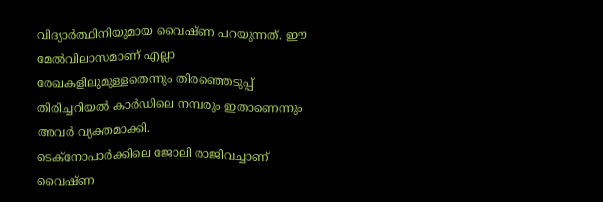വിദ്യാർത്ഥിനിയുമായ വൈഷ്ണ പറയുന്നത്. ഈ മേൽവിലാസമാണ് എല്ലാ രേഖകളിലുമുള്ളതെന്നും തിരഞ്ഞെടുപ്പ് തിരിച്ചറിയൽ കാർഡിലെ നമ്പരും ഇതാണെന്നും അവർ വ്യക്തമാക്കി.
ടെക്നോപാർക്കിലെ ജോലി രാജിവച്ചാണ് വൈഷ്ണ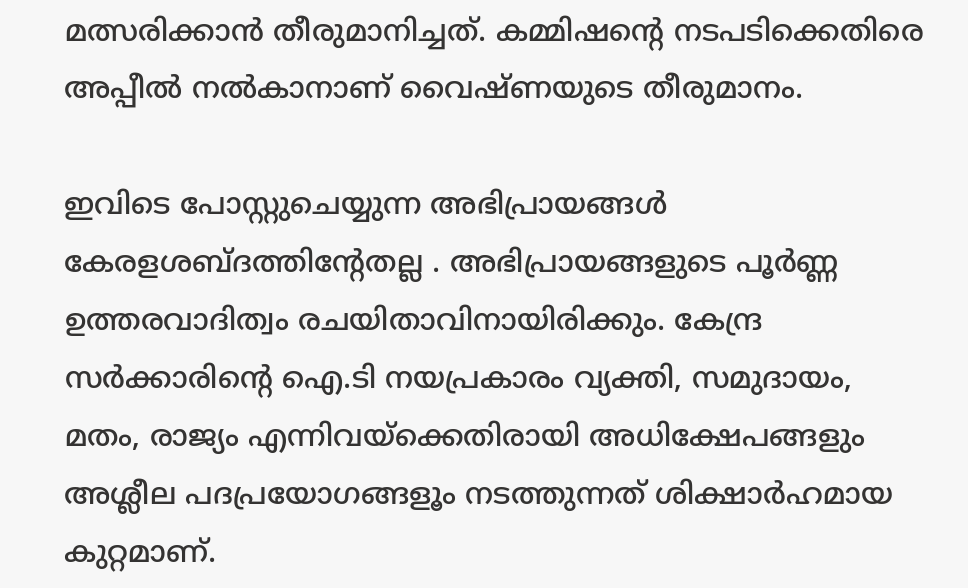മത്സരിക്കാൻ തീരുമാനിച്ചത്. കമ്മിഷന്റെ നടപടിക്കെതിരെ അപ്പീൽ നൽകാനാണ് വൈഷ്ണയുടെ തീരുമാനം.

ഇവിടെ പോസ്റ്റുചെയ്യുന്ന അഭിപ്രായങ്ങള്‍ കേരളശബ്‌ദത്തിന്റേതല്ല . അഭിപ്രായങ്ങളുടെ പൂര്‍ണ്ണ ഉത്തരവാദിത്വം രചയിതാവിനായിരിക്കും. കേന്ദ്ര സർക്കാരിന്റെ ഐ.ടി നയപ്രകാരം വ്യക്തി, സമുദായം, മതം, രാജ്യം എന്നിവയ്ക്കെതിരായി അധിക്ഷേപങ്ങളും അശ്ലീല പദപ്രയോഗങ്ങളൂം നടത്തുന്നത് ശിക്ഷാര്‍ഹമായ കുറ്റമാണ്.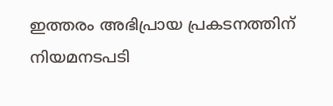ഇത്തരം അഭിപ്രായ പ്രകടനത്തിന് നിയമനടപടി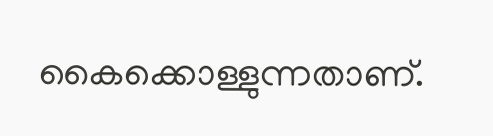കൈക്കൊള്ളുന്നതാണ്.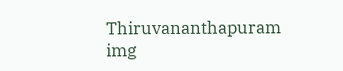Thiruvananthapuram
img